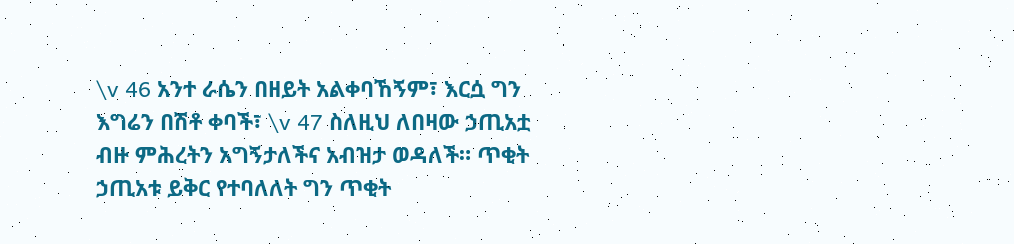\v 46 አንተ ራሴን በዘይት አልቀባኸኝም፣ እርሷ ግን እግሬን በሽቶ ቀባች፣ \v 47 ስለዚህ ለበዛው ኃጢአቷ ብዙ ምሕረትን አግኝታለችና አብዝታ ወዳለች። ጥቂት ኃጢአቱ ይቅር የተባለለት ግን ጥቂት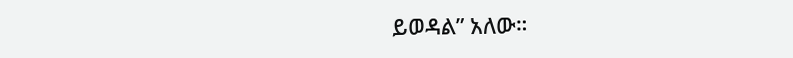ይወዳል” አለው።